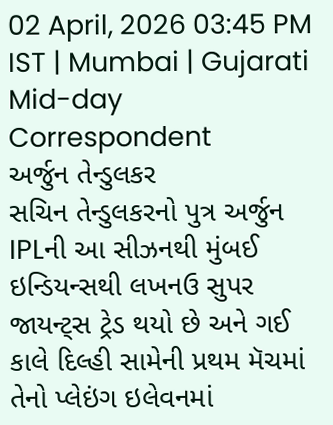02 April, 2026 03:45 PM IST | Mumbai | Gujarati Mid-day Correspondent
અર્જુન તેન્ડુલકર
સચિન તેન્ડુલકરનો પુત્ર અર્જુન IPLની આ સીઝનથી મુંબઈ ઇન્ડિયન્સથી લખનઉ સુપર જાયન્ટ્સ ટ્રેડ થયો છે અને ગઈ કાલે દિલ્હી સામેની પ્રથમ મૅચમાં તેનો પ્લેઇંગ ઇલેવનમાં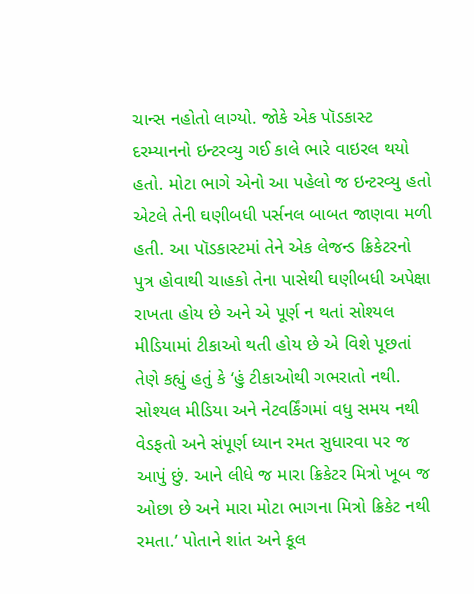ચાન્સ નહોતો લાગ્યો. જોકે એક પૉડકાસ્ટ દરમ્યાનનો ઇન્ટરવ્યુ ગઈ કાલે ભારે વાઇરલ થયો હતો. મોટા ભાગે એનો આ પહેલો જ ઇન્ટરવ્યુ હતો એટલે તેની ઘણીબધી પર્સનલ બાબત જાણવા મળી હતી. આ પૉડકાસ્ટમાં તેને એક લેજન્ડ ક્રિકેટરનો પુત્ર હોવાથી ચાહકો તેના પાસેથી ઘણીબધી અપેક્ષા રાખતા હોય છે અને એ પૂર્ણ ન થતાં સોશ્યલ મીડિયામાં ટીકાઓ થતી હોય છે એ વિશે પૂછતાં તેણે કહ્યું હતું કે ‘હું ટીકાઓથી ગભરાતો નથી. સોશ્યલ મીડિયા અને નેટવર્કિંગમાં વધુ સમય નથી વેડફતો અને સંપૂર્ણ ધ્યાન રમત સુધારવા પર જ આપું છું. આને લીધે જ મારા ક્રિકેટર મિત્રો ખૂબ જ ઓછા છે અને મારા મોટા ભાગના મિત્રો ક્રિકેટ નથી રમતા.’ પોતાને શાંત અને કૂલ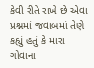કેવી રીતે રાખે છે એવા પ્રશ્નમાં જવાબમાં તેણે કહ્યું હતું કે મારા ગોવાના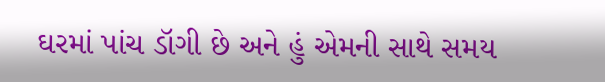ઘરમાં પાંચ ડૉગી છે અને હું એમની સાથે સમય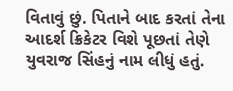વિતાવું છું. પિતાને બાદ કરતાં તેના આદર્શ ક્રિકેટર વિશે પૂછતાં તેણે યુવરાજ સિંહનું નામ લીધું હતું.